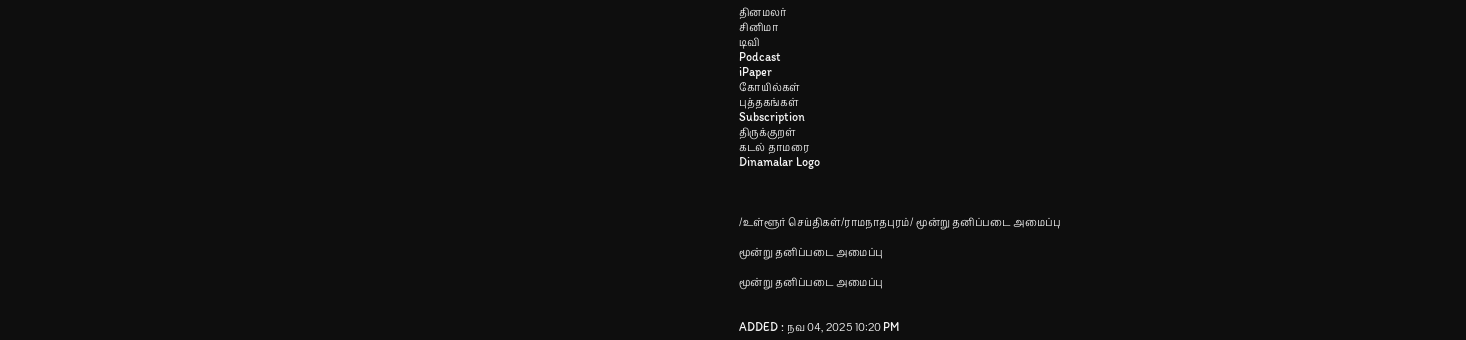தினமலர்
சினிமா
டிவி
Podcast
iPaper
கோயில்கள்
புத்தகங்கள்
Subscription
திருக்குறள்
கடல் தாமரை
Dinamalar Logo



/உள்ளூர் செய்திகள்/ராமநாதபுரம்/ மூன்று தனிப்படை அமைப்பு

மூன்று தனிப்படை அமைப்பு

மூன்று தனிப்படை அமைப்பு


ADDED : நவ 04, 2025 10:20 PM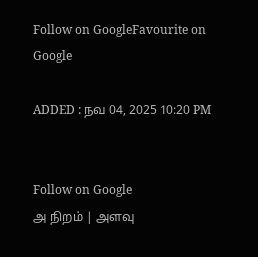Follow on GoogleFavourite on Google

ADDED : நவ 04, 2025 10:20 PM


Follow on Google
அ நிறம் | அளவு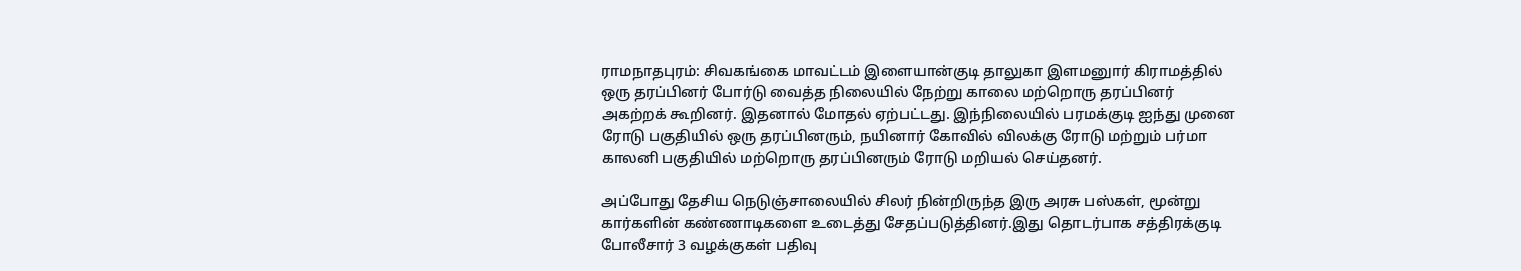ராமநாதபுரம்: சிவகங்கை மாவட்டம் இளையான்குடி தாலுகா இளமனுார் கிராமத்தில் ஒரு தரப்பினர் போர்டு வைத்த நிலையில் நேற்று காலை மற்றொரு தரப்பினர் அகற்றக் கூறினர். இதனால் மோதல் ஏற்பட்டது. இந்நிலையில் பரமக்குடி ஐந்து முனை ரோடு பகுதியில் ஒரு தரப்பினரும், நயினார் கோவில் விலக்கு ரோடு மற்றும் பர்மா காலனி பகுதியில் மற்றொரு தரப்பினரும் ரோடு மறியல் செய்தனர்.

அப்போது தேசிய நெடுஞ்சாலையில் சிலர் நின்றிருந்த இரு அரசு பஸ்கள், மூன்று கார்களின் கண்ணாடிகளை உடைத்து சேதப்படுத்தினர்.இது தொடர்பாக சத்திரக்குடி போலீசார் 3 வழக்குகள் பதிவு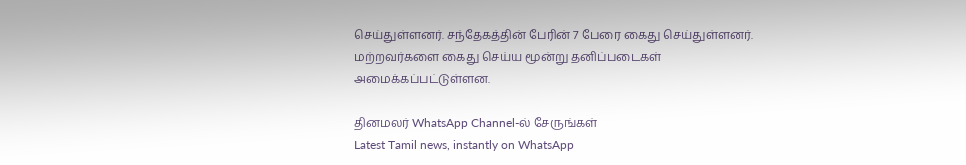செய்துள்ளனர். சந்தேகத்தின் பேரின் 7 பேரை கைது செய்துள்ளனர். மற்றவர்களை கைது செய்ய மூன்று தனிப்படைகள் அமைக்கப்பட்டுள்ளன.

தினமலர் WhatsApp Channel-ல் சேருங்கள்
Latest Tamil news, instantly on WhatsApp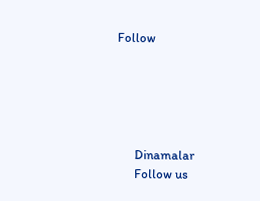Follow





      Dinamalar
      Follow us